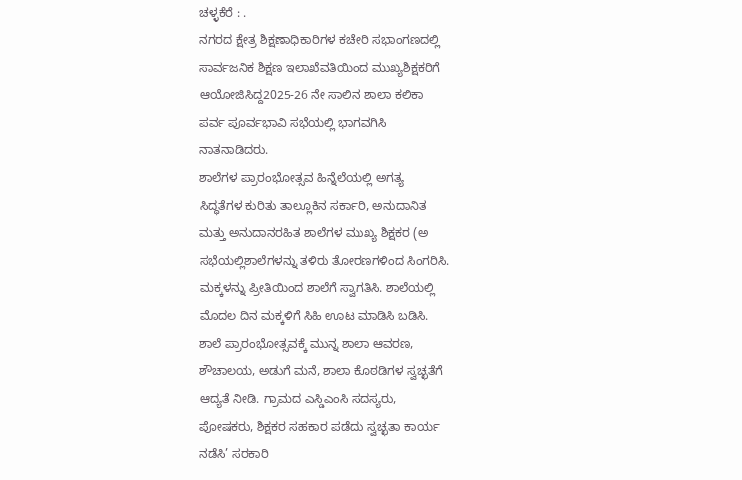ಚಳ್ಳಕೆರೆ : .
ನಗರದ ಕ್ಷೇತ್ರ ಶಿಕ್ಷಣಾಧಿಕಾರಿಗಳ ಕಚೇರಿ ಸಭಾಂಗಣದಲ್ಲಿ
ಸಾರ್ವಜನಿಕ ಶಿಕ್ಷಣ ಇಲಾಖೆವತಿಯಿಂದ ಮುಖ್ಯಶಿಕ್ಷಕರಿಗೆ
ಆಯೋಜಿಸಿದ್ದ2025-26 ನೇ ಸಾಲಿನ ಶಾಲಾ ಕಲಿಕಾ
ಪರ್ವ ಪೂರ್ವಭಾವಿ ಸಭೆಯಲ್ಲಿ ಭಾಗವಗಿಸಿ
ನಾತನಾಡಿದರು.
ಶಾಲೆಗಳ ಪ್ರಾರಂಭೋತ್ಸವ ಹಿನ್ನೆಲೆಯಲ್ಲಿ ಅಗತ್ಯ
ಸಿದ್ಧತೆಗಳ ಕುರಿತು ತಾಲ್ಲೂಕಿನ ಸರ್ಕಾರಿ, ಅನುದಾನಿತ
ಮತ್ತು ಅನುದಾನರಹಿತ ಶಾಲೆಗಳ ಮುಖ್ಯ ಶಿಕ್ಷಕರ (ಅ
ಸಭೆಯಲ್ಲಿಶಾಲೆಗಳನ್ನು ತಳಿರು ತೋರಣಗಳಿಂದ ಸಿಂಗರಿಸಿ.
ಮಕ್ಕಳನ್ನು ಪ್ರೀತಿಯಿಂದ ಶಾಲೆಗೆ ಸ್ವಾಗತಿಸಿ. ಶಾಲೆಯಲ್ಲಿ
ಮೊದಲ ದಿನ ಮಕ್ಕಳಿಗೆ ಸಿಹಿ ಊಟ ಮಾಡಿಸಿ ಬಡಿಸಿ.
ಶಾಲೆ ಪ್ರಾರಂಭೋತ್ಸವಕ್ಕೆ ಮುನ್ನ ಶಾಲಾ ಆವರಣ,
ಶೌಚಾಲಯ, ಅಡುಗೆ ಮನೆ, ಶಾಲಾ ಕೊಠಡಿಗಳ ಸ್ವಚ್ಛತೆಗೆ
ಆದ್ಯತೆ ನೀಡಿ. ಗ್ರಾಮದ ಎಸ್ಡಿಎಂಸಿ ಸದಸ್ಯರು,
ಪೋಷಕರು, ಶಿಕ್ಷಕರ ಸಹಕಾರ ಪಡೆದು ಸ್ವಚ್ಛತಾ ಕಾರ್ಯ
ನಡೆಸಿ’ ಸರಕಾರಿ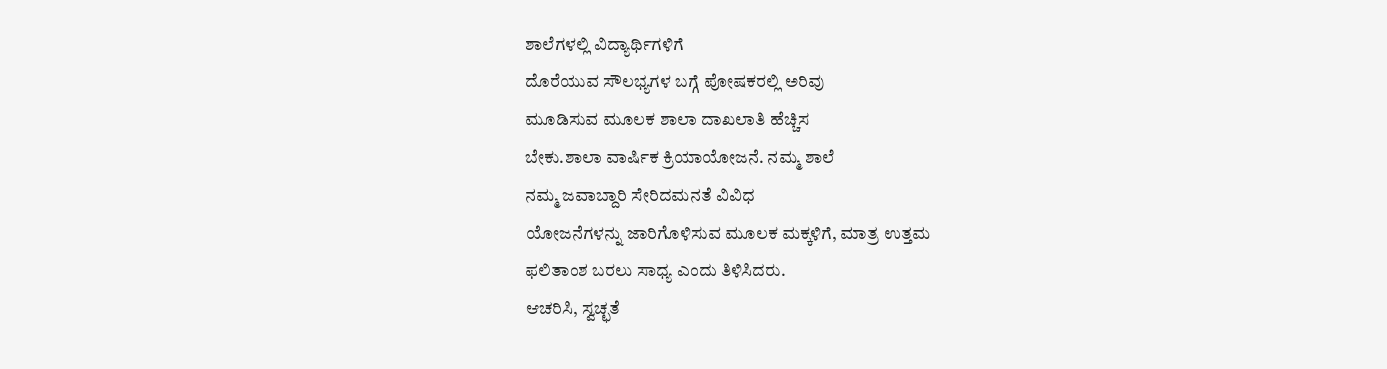ಶಾಲೆಗಳಲ್ಲಿ ವಿದ್ಯಾರ್ಥಿಗಳಿಗೆ
ದೊರೆಯುವ ಸೌಲಭ್ಯಗಳ ಬಗ್ಗೆ ಪೋಷಕರಲ್ಲಿ ಅರಿವು
ಮೂಡಿಸುವ ಮೂಲಕ ಶಾಲಾ ದಾಖಲಾತಿ ಹೆಚ್ಚಿಸ
ಬೇಕು.ಶಾಲಾ ವಾರ್ಷಿಕ ಕ್ರಿಯಾಯೋಜನೆ. ನಮ್ಮ ಶಾಲೆ
ನಮ್ಮ ಜವಾಬ್ದಾರಿ ಸೇರಿದಮನತೆ ವಿವಿಧ
ಯೋಜನೆಗಳನ್ನು ಜಾರಿಗೊಳಿಸುವ ಮೂಲಕ ಮಕ್ಕಳಿಗೆ, ಮಾತ್ರ ಉತ್ತಮ
ಫಲಿತಾಂಶ ಬರಲು ಸಾಧ್ಯ ಎಂದು ತಿಳಿಸಿದರು.
ಆಚರಿಸಿ, ಸ್ವಚ್ಛತೆ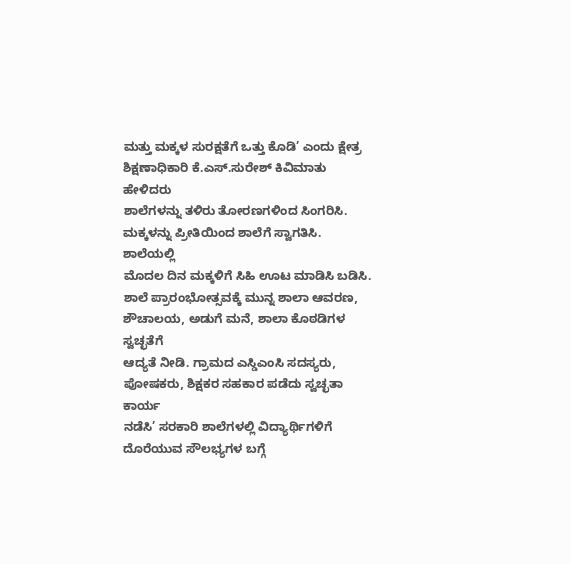ಮತ್ತು ಮಕ್ಕಳ ಸುರಕ್ಷತೆಗೆ ಒತ್ತು ಕೊಡಿ’ ಎಂದು ಕ್ಷೇತ್ರ
ಶಿಕ್ಷಣಾಧಿಕಾರಿ ಕೆ.ಎಸ್.ಸುರೇಶ್ ಕಿವಿಮಾತು ಹೇಳಿದರು
ಶಾಲೆಗಳನ್ನು ತಳಿರು ತೋರಣಗಳಿಂದ ಸಿಂಗರಿಸಿ.
ಮಕ್ಕಳನ್ನು ಪ್ರೀತಿಯಿಂದ ಶಾಲೆಗೆ ಸ್ವಾಗತಿಸಿ. ಶಾಲೆಯಲ್ಲಿ
ಮೊದಲ ದಿನ ಮಕ್ಕಳಿಗೆ ಸಿಹಿ ಊಟ ಮಾಡಿಸಿ ಬಡಿಸಿ.
ಶಾಲೆ ಪ್ರಾರಂಭೋತ್ಸವಕ್ಕೆ ಮುನ್ನ ಶಾಲಾ ಆವರಣ,
ಶೌಚಾಲಯ, ಅಡುಗೆ ಮನೆ, ಶಾಲಾ ಕೊಠಡಿಗಳ ಸ್ವಚ್ಛತೆಗೆ
ಆದ್ಯತೆ ನೀಡಿ. ಗ್ರಾಮದ ಎಸ್ಡಿಎಂಸಿ ಸದಸ್ಯರು,
ಪೋಷಕರು, ಶಿಕ್ಷಕರ ಸಹಕಾರ ಪಡೆದು ಸ್ವಚ್ಛತಾ ಕಾರ್ಯ
ನಡೆಸಿ’ ಸರಕಾರಿ ಶಾಲೆಗಳಲ್ಲಿ ವಿದ್ಯಾರ್ಥಿಗಳಿಗೆ
ದೊರೆಯುವ ಸೌಲಭ್ಯಗಳ ಬಗ್ಗೆ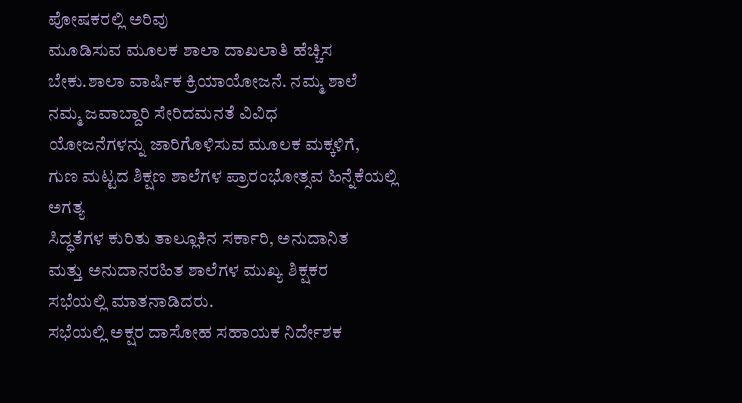ಪೋಷಕರಲ್ಲಿ ಅರಿವು
ಮೂಡಿಸುವ ಮೂಲಕ ಶಾಲಾ ದಾಖಲಾತಿ ಹೆಚ್ಚಿಸ
ಬೇಕು.ಶಾಲಾ ವಾರ್ಷಿಕ ಕ್ರಿಯಾಯೋಜನೆ. ನಮ್ಮ ಶಾಲೆ
ನಮ್ಮ ಜವಾಬ್ದಾರಿ ಸೇರಿದಮನತೆ ವಿವಿಧ
ಯೋಜನೆಗಳನ್ನು ಜಾರಿಗೊಳಿಸುವ ಮೂಲಕ ಮಕ್ಕಳಿಗೆ,
ಗುಣ ಮಟ್ಟದ ಶಿಕ್ಷಣ ಶಾಲೆಗಳ ಪ್ರಾರಂಭೋತ್ಸವ ಹಿನ್ನೆಕೆಯಲ್ಲಿ ಅಗತ್ಯ
ಸಿದ್ಧತೆಗಳ ಕುರಿತು ತಾಲ್ಲೂಕಿನ ಸರ್ಕಾರಿ, ಅನುದಾನಿತ
ಮತ್ತು ಅನುದಾನರಹಿತ ಶಾಲೆಗಳ ಮುಖ್ಯ ಶಿಕ್ಷಕರ
ಸಭೆಯಲ್ಲಿ ಮಾತನಾಡಿದರು.
ಸಭೆಯಲ್ಲಿ ಅಕ್ಷರ ದಾಸೋಹ ಸಹಾಯಕ ನಿರ್ದೇಶಕ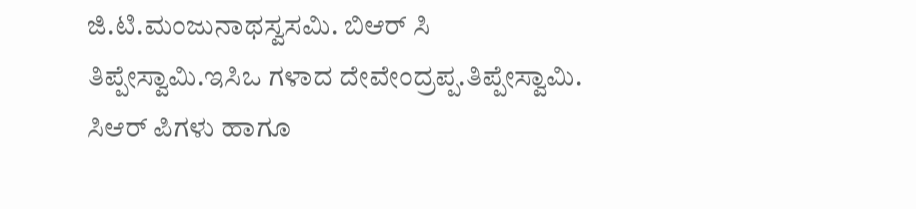ಜಿ.ಟಿ.ಮಂಜುನಾಥಸ್ವಸಮಿ. ಬಿಆರ್ ಸಿ
ತಿಪ್ಪೇಸ್ವಾಮಿ.ಇಸಿಒ ಗಳಾದ ದೇವೇಂದ್ರಪ್ಪ.ತಿಪ್ಪೇಸ್ವಾಮಿ.
ಸಿಆರ್ ಪಿಗಳು ಹಾಗೂ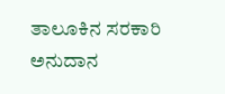ತಾಲೂಕಿನ ಸರಕಾರಿ ಅನುದಾನ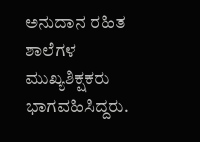ಅನುದಾನ ರಹಿತ ಶಾಲೆಗಳ ಮುಖ್ಯಶಿಕ್ಷಕರು
ಭಾಗವಹಿಸಿದ್ದರು.